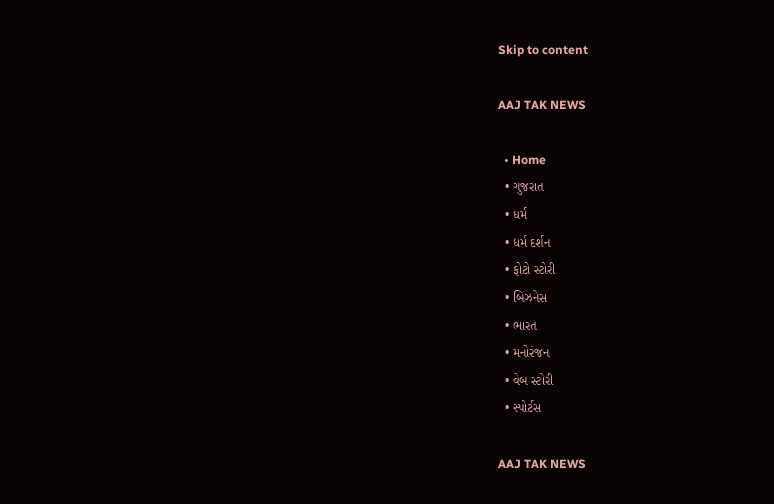Skip to content

AAJ TAK NEWS

  • Home
  • ગુજરાત
  • ધર્મ
  • ધર્મ દર્શન
  • ફોટો સ્ટોરી
  • બિઝનેસ
  • ભારત
  • મનોરંજન
  • વેબ સ્ટોરી
  • સ્પોર્ટસ

AAJ TAK NEWS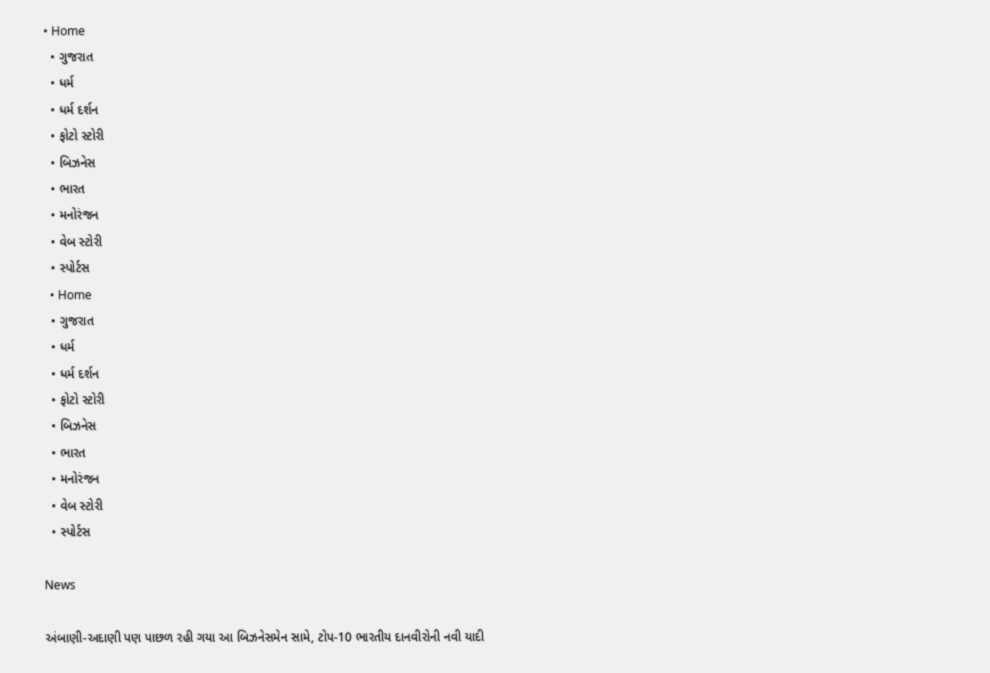• Home
  • ગુજરાત
  • ધર્મ
  • ધર્મ દર્શન
  • ફોટો સ્ટોરી
  • બિઝનેસ
  • ભારત
  • મનોરંજન
  • વેબ સ્ટોરી
  • સ્પોર્ટસ
  • Home
  • ગુજરાત
  • ધર્મ
  • ધર્મ દર્શન
  • ફોટો સ્ટોરી
  • બિઝનેસ
  • ભારત
  • મનોરંજન
  • વેબ સ્ટોરી
  • સ્પોર્ટસ

News

અંબાણી-અદાણી પણ પાછળ રહી ગયા આ બિઝનેસમેન સામે, ટોપ-10 ભારતીય દાનવીરોની નવી યાદી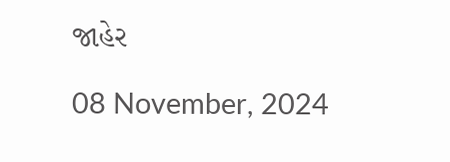જાહેર

08 November, 2024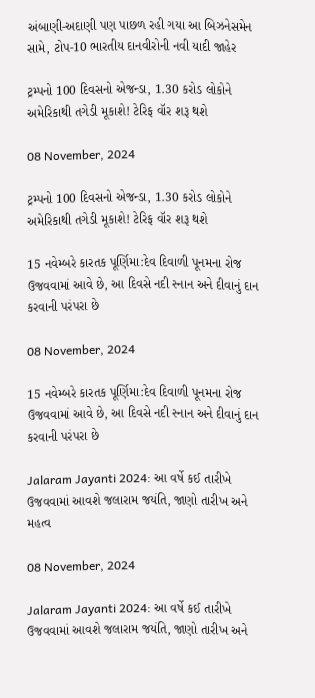અંબાણી-અદાણી પણ પાછળ રહી ગયા આ બિઝનેસમેન સામે, ટોપ-10 ભારતીય દાનવીરોની નવી યાદી જાહેર

ટ્રમ્પનો 100 દિવસનો એજન્ડા, 1.30 કરોડ લોકોને અમેરિકાથી તગેડી મૂકાશે! ટેરિફ વૉર શરૂ થશે

08 November, 2024

ટ્રમ્પનો 100 દિવસનો એજન્ડા, 1.30 કરોડ લોકોને અમેરિકાથી તગેડી મૂકાશે! ટેરિફ વૉર શરૂ થશે

15 નવેમ્બરે કારતક પૂર્ણિમા:દેવ દિવાળી પૂનમના રોજ ઉજવવામાં આવે છે, આ દિવસે નદી સ્નાન અને દીવાનું દાન કરવાની પરંપરા છે

08 November, 2024

15 નવેમ્બરે કારતક પૂર્ણિમા:દેવ દિવાળી પૂનમના રોજ ઉજવવામાં આવે છે, આ દિવસે નદી સ્નાન અને દીવાનું દાન કરવાની પરંપરા છે

Jalaram Jayanti 2024: આ વર્ષે કઈ તારીખે ઉજવવામાં આવશે જલારામ જયંતિ, જાણો તારીખ અને મહત્વ

08 November, 2024

Jalaram Jayanti 2024: આ વર્ષે કઈ તારીખે ઉજવવામાં આવશે જલારામ જયંતિ, જાણો તારીખ અને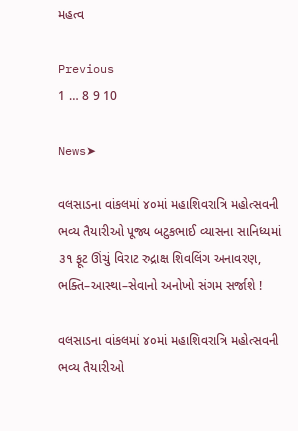મહત્વ

Previous
1 … 8 9 10

News➤

વલસાડના વાંકલમાં ૪૦માં મહાશિવરાત્રિ મહોત્સવની ભવ્ય તૈયારીઓ પૂજ્ય બટુકભાઈ વ્યાસના સાનિધ્યમાં ૩૧ ફૂટ ઊંચું વિરાટ રુદ્રાક્ષ શિવલિંગ અનાવરણ, ભક્તિ–આસ્થા–સેવાનો અનોખો સંગમ સર્જાશે !

વલસાડના વાંકલમાં ૪૦માં મહાશિવરાત્રિ મહોત્સવની ભવ્ય તૈયારીઓ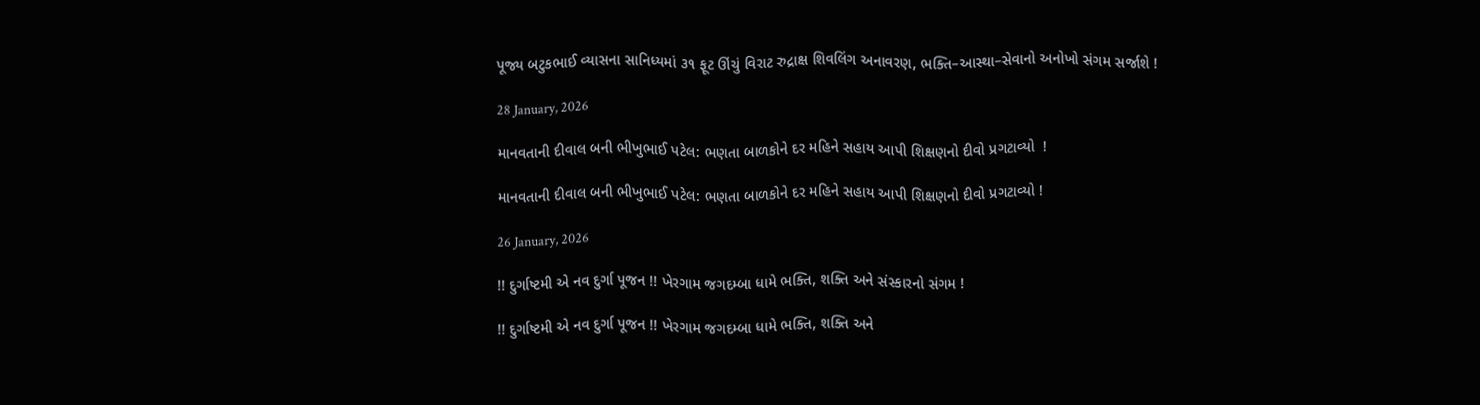પૂજ્ય બટુકભાઈ વ્યાસના સાનિધ્યમાં ૩૧ ફૂટ ઊંચું વિરાટ રુદ્રાક્ષ શિવલિંગ અનાવરણ, ભક્તિ–આસ્થા–સેવાનો અનોખો સંગમ સર્જાશે !

28 January, 2026

માનવતાની દીવાલ બની ભીખુભાઈ પટેલ: ભણતા બાળકોને દર મહિને સહાય આપી શિક્ષણનો દીવો પ્રગટાવ્યો  !

માનવતાની દીવાલ બની ભીખુભાઈ પટેલ: ભણતા બાળકોને દર મહિને સહાય આપી શિક્ષણનો દીવો પ્રગટાવ્યો !

26 January, 2026

!! દુર્ગાષ્ટમી એ નવ દુર્ગા પૂજન !! ખેરગામ જગદમ્બા ધામે ભક્તિ, શક્તિ અને સંસ્કારનો સંગમ !

!! દુર્ગાષ્ટમી એ નવ દુર્ગા પૂજન !! ખેરગામ જગદમ્બા ધામે ભક્તિ, શક્તિ અને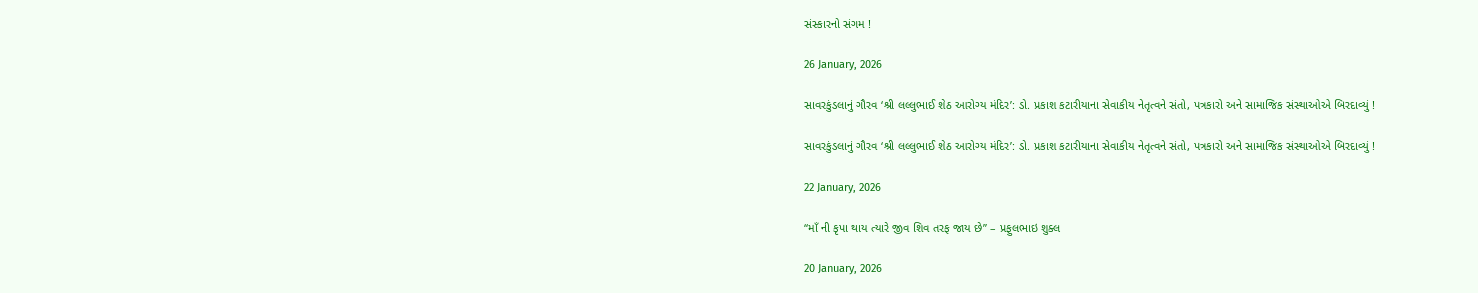સંસ્કારનો સંગમ !

26 January, 2026

સાવરકુંડલાનું ગૌરવ ‘શ્રી લલ્લુભાઈ શેઠ આરોગ્ય મંદિર’: ડો. પ્રકાશ કટારીયાના સેવાકીય નેતૃત્વને સંતો, પત્રકારો અને સામાજિક સંસ્થાઓએ બિરદાવ્યું !

સાવરકુંડલાનું ગૌરવ ‘શ્રી લલ્લુભાઈ શેઠ આરોગ્ય મંદિર’: ડો. પ્રકાશ કટારીયાના સેવાકીય નેતૃત્વને સંતો, પત્રકારો અને સામાજિક સંસ્થાઓએ બિરદાવ્યું !

22 January, 2026

“માઁ ની કૃપા થાય ત્યારે જીવ શિવ તરફ જાય છે” – પ્રફુલભાઇ શુક્લ

20 January, 2026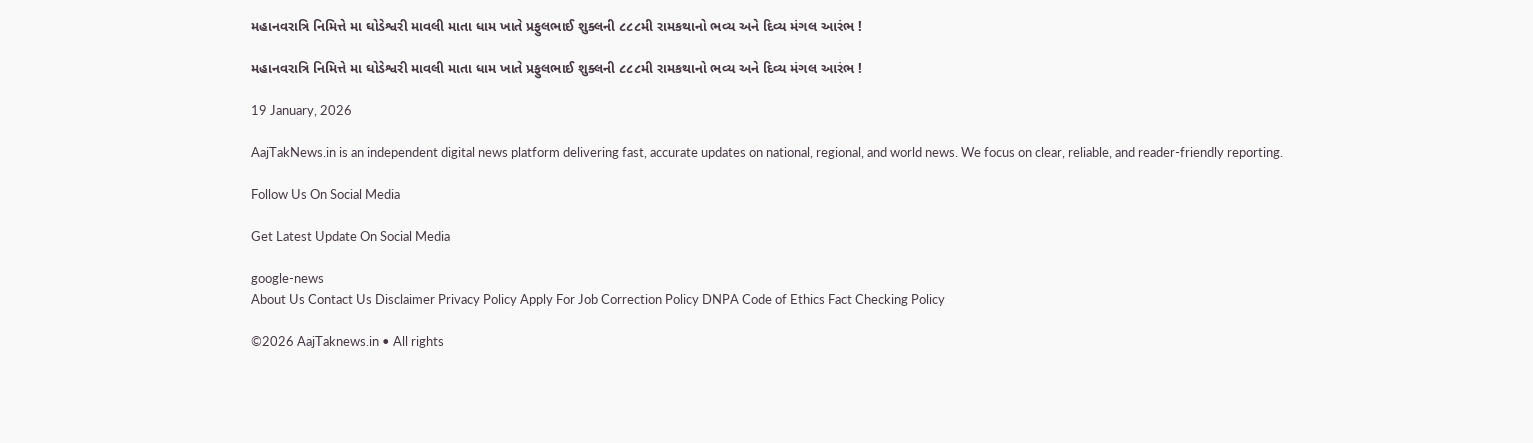મહાનવરાત્રિ નિમિત્તે મા ઘોડેશ્વરી માવલી માતા ધામ ખાતે પ્રફુલભાઈ શુક્લની ૮૮૮મી રામકથાનો ભવ્ય અને દિવ્ય મંગલ આરંભ !

મહાનવરાત્રિ નિમિત્તે મા ઘોડેશ્વરી માવલી માતા ધામ ખાતે પ્રફુલભાઈ શુક્લની ૮૮૮મી રામકથાનો ભવ્ય અને દિવ્ય મંગલ આરંભ !

19 January, 2026

AajTakNews.in is an independent digital news platform delivering fast, accurate updates on national, regional, and world news. We focus on clear, reliable, and reader-friendly reporting.

Follow Us On Social Media

Get Latest Update On Social Media

google-news
About Us Contact Us Disclaimer Privacy Policy Apply For Job Correction Policy DNPA Code of Ethics Fact Checking Policy

©2026 AajTaknews.in • All rights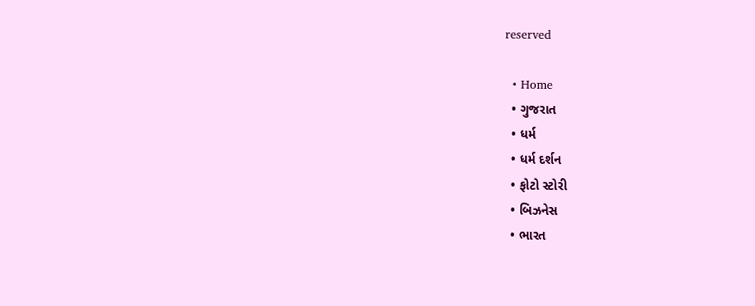reserved

  • Home
  • ગુજરાત
  • ધર્મ
  • ધર્મ દર્શન
  • ફોટો સ્ટોરી
  • બિઝનેસ
  • ભારત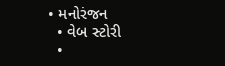• મનોરંજન
  • વેબ સ્ટોરી
  •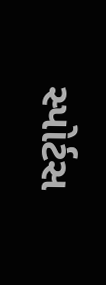સ્પોર્ટસ